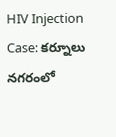HIV Injection Case: కర్నూలు నగరంలో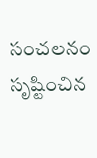సంచలనం సృష్టించిన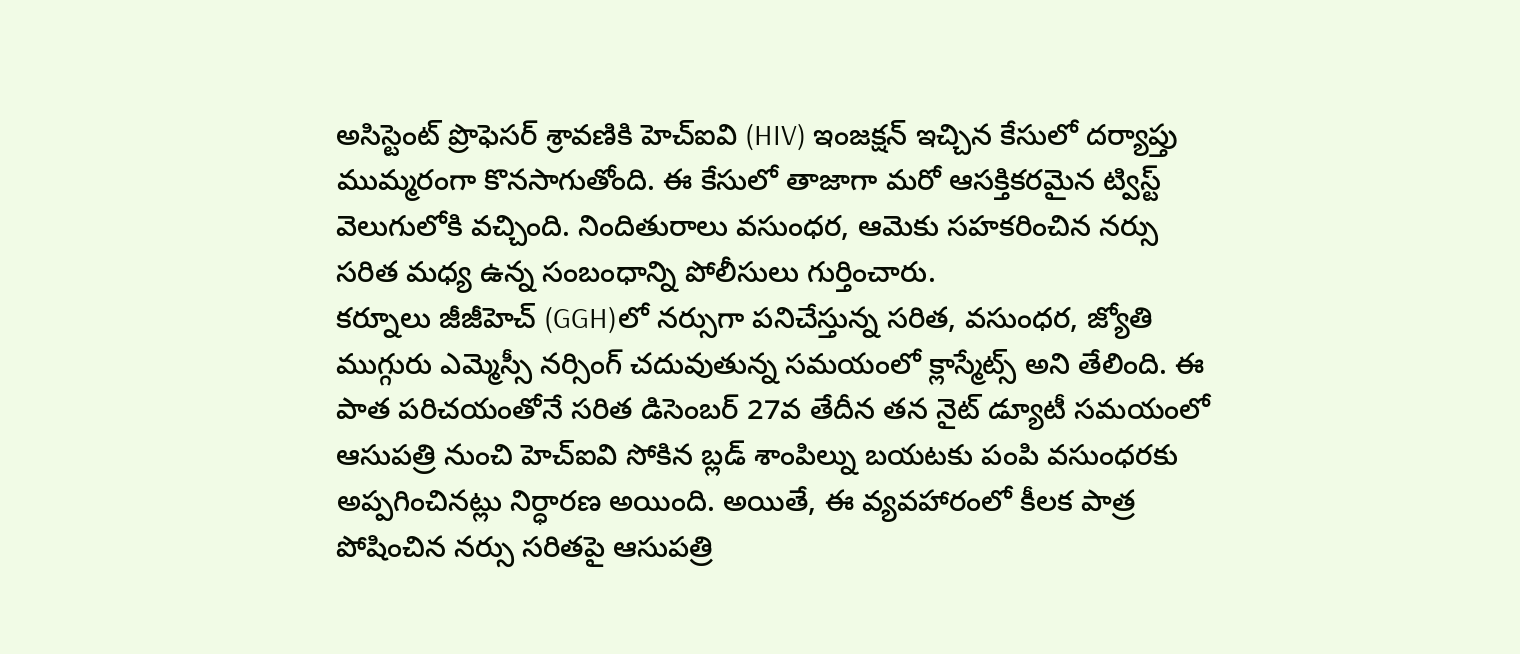అసిస్టెంట్ ప్రొఫెసర్ శ్రావణికి హెచ్ఐవి (HIV) ఇంజక్షన్ ఇచ్చిన కేసులో దర్యాప్తు ముమ్మరంగా కొనసాగుతోంది. ఈ కేసులో తాజాగా మరో ఆసక్తికరమైన ట్విస్ట్ వెలుగులోకి వచ్చింది. నిందితురాలు వసుంధర, ఆమెకు సహకరించిన నర్సు సరిత మధ్య ఉన్న సంబంధాన్ని పోలీసులు గుర్తించారు.
కర్నూలు జీజీహెచ్ (GGH)లో నర్సుగా పనిచేస్తున్న సరిత, వసుంధర, జ్యోతి ముగ్గురు ఎమ్మెస్సీ నర్సింగ్ చదువుతున్న సమయంలో క్లాస్మేట్స్ అని తేలింది. ఈ పాత పరిచయంతోనే సరిత డిసెంబర్ 27వ తేదీన తన నైట్ డ్యూటీ సమయంలో ఆసుపత్రి నుంచి హెచ్ఐవి సోకిన బ్లడ్ శాంపిల్ను బయటకు పంపి వసుంధరకు అప్పగించినట్లు నిర్ధారణ అయింది. అయితే, ఈ వ్యవహారంలో కీలక పాత్ర పోషించిన నర్సు సరితపై ఆసుపత్రి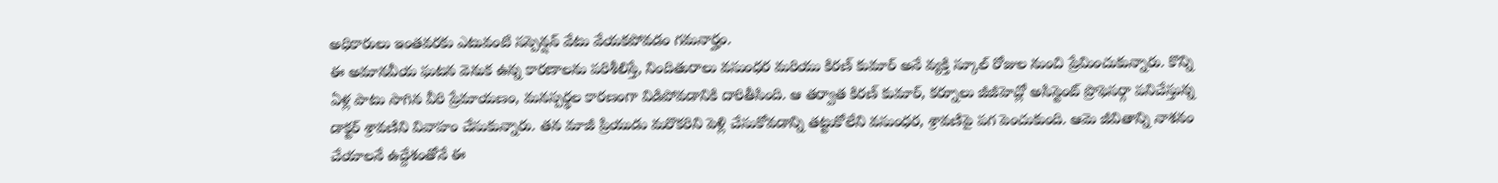అధికారులు ఇంతవరకు ఎటువంటి సస్పెన్షన్ వేటు వేయకపోవడం గమనార్హం.
ఈ అమానవీయ ఘటన వెనుక ఉన్న కారణాలను పరిశీలిస్తే, నిందితురాలు వసుంధర మరియు కిరణ్ కుమార్ అనే వ్యక్తి స్కూల్ రోజుల నుంచి ప్రేమించుకున్నారు. కొన్ని ఏళ్ల పాటు సాగిన వీరి ప్రేమాయణం, మనస్పర్థల కారణంగా విడిపోవడానికి దారితీసింది. ఆ తర్వాత కిరణ్ కుమార్, కర్నూలు జీజీహెచ్లో అసిస్టెంట్ ప్రొఫెసర్గా పనిచేస్తున్న డాక్టర్ శ్రావణిని వివాహం చేసుకున్నారు. తన మాజీ ప్రియుడు మరొకరిని పెళ్లి చేసుకోవడాన్ని తట్టుకోలేని వసుంధర, శ్రావణిపై పగ పెంచుకుంది. ఆమె జీవితాన్ని నాశనం చేయాలనే ఉద్దేశంతోనే ఈ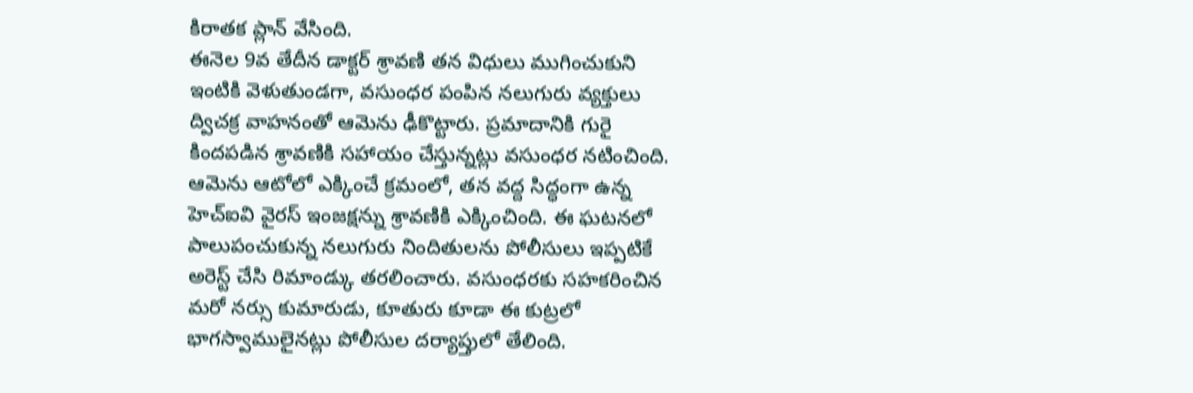కిరాతక ప్లాన్ వేసింది.
ఈనెల 9వ తేదీన డాక్టర్ శ్రావణి తన విధులు ముగించుకుని ఇంటికి వెళుతుండగా, వసుంధర పంపిన నలుగురు వ్యక్తులు ద్విచక్ర వాహనంతో ఆమెను ఢీకొట్టారు. ప్రమాదానికి గురై కిందపడిన శ్రావణికి సహాయం చేస్తున్నట్లు వసుంధర నటించింది. ఆమెను ఆటోలో ఎక్కించే క్రమంలో, తన వద్ద సిద్ధంగా ఉన్న హెచ్ఐవి వైరస్ ఇంజక్షన్ను శ్రావణికి ఎక్కించింది. ఈ ఘటనలో పాలుపంచుకున్న నలుగురు నిందితులను పోలీసులు ఇప్పటికే అరెస్ట్ చేసి రిమాండ్కు తరలించారు. వసుంధరకు సహకరించిన మరో నర్సు కుమారుడు, కూతురు కూడా ఈ కుట్రలో భాగస్వాములైనట్లు పోలీసుల దర్యాప్తులో తేలింది.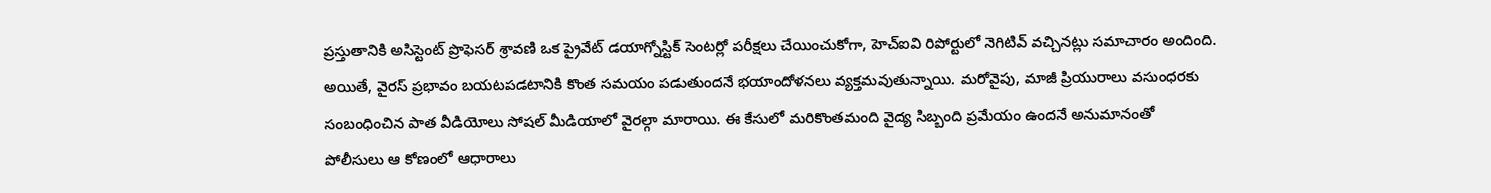ప్రస్తుతానికి అసిస్టెంట్ ప్రొఫెసర్ శ్రావణి ఒక ప్రైవేట్ డయాగ్నోస్టిక్ సెంటర్లో పరీక్షలు చేయించుకోగా, హెచ్ఐవి రిపోర్టులో నెగిటివ్ వచ్చినట్లు సమాచారం అందింది. అయితే, వైరస్ ప్రభావం బయటపడటానికి కొంత సమయం పడుతుందనే భయాందోళనలు వ్యక్తమవుతున్నాయి. మరోవైపు, మాజీ ప్రియురాలు వసుంధరకు సంబంధించిన పాత వీడియోలు సోషల్ మీడియాలో వైరల్గా మారాయి. ఈ కేసులో మరికొంతమంది వైద్య సిబ్బంది ప్రమేయం ఉందనే అనుమానంతో పోలీసులు ఆ కోణంలో ఆధారాలు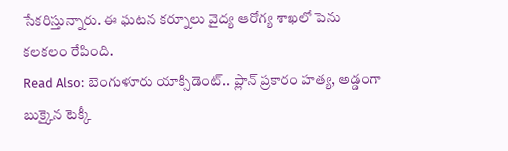సేకరిస్తున్నారు. ఈ ఘటన కర్నూలు వైద్య ఆరోగ్య శాఖలో పెను కలకలం రేపింది.
Read Also: బెంగుళూరు యాక్సిడెంట్.. ప్లాన్ ప్రకారం హత్య, అడ్డంగా బుక్కైన టెక్కీ